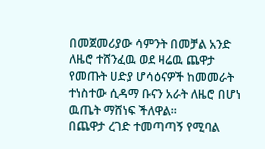በመጀመሪያው ሳምንት በመቻል አንድ ለዜሮ ተሸንፈዉ ወደ ዛሬዉ ጨዋታ የመጡት ሀድያ ሆሳዕናዎች ከመመራት ተነስተው ሲዳማ ቡናን አራት ለዜሮ በሆነ ዉጤት ማሸነፍ ችለዋል።
በጨዋታ ረገድ ተመጣጣኝ የሚባል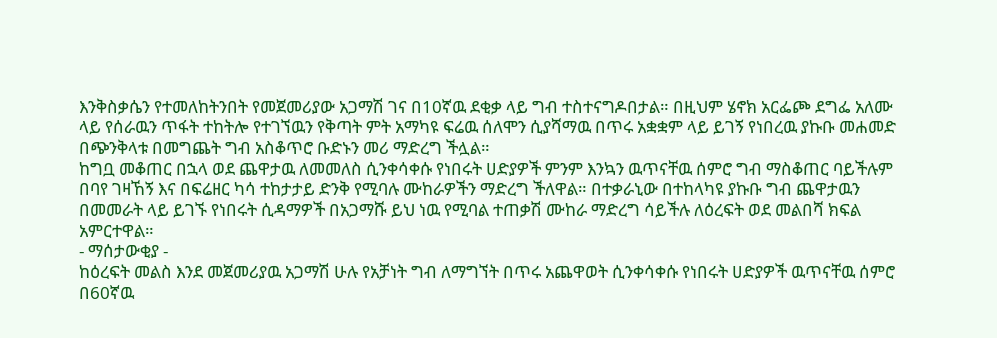እንቅስቃሴን የተመለከትንበት የመጀመሪያው አጋማሽ ገና በ10ኛዉ ደቂቃ ላይ ግብ ተስተናግዶበታል። በዚህም ሄኖክ አርፌጮ ደግፌ አለሙ ላይ የሰራዉን ጥፋት ተከትሎ የተገኘዉን የቅጣት ምት አማካዩ ፍሬዉ ሰለሞን ሲያሻማዉ በጥሩ አቋቋም ላይ ይገኝ የነበረዉ ያኩቡ መሐመድ በጭንቅላቱ በመግጨት ግብ አስቆጥሮ ቡድኑን መሪ ማድረግ ችሏል።
ከግቧ መቆጠር በኋላ ወደ ጨዋታዉ ለመመለስ ሲንቀሳቀሱ የነበሩት ሀድያዎች ምንም እንኳን ዉጥናቸዉ ሰምሮ ግብ ማስቆጠር ባይችሉም በባየ ገዛኸኝ እና በፍሬዘር ካሳ ተከታታይ ድንቅ የሚባሉ ሙከራዎችን ማድረግ ችለዋል። በተቃራኒው በተከላካዩ ያኩቡ ግብ ጨዋታዉን በመመራት ላይ ይገኙ የነበሩት ሲዳማዎች በአጋማሹ ይህ ነዉ የሚባል ተጠቃሽ ሙከራ ማድረግ ሳይችሉ ለዕረፍት ወደ መልበሻ ክፍል አምርተዋል።
- ማሰታውቂያ -
ከዕረፍት መልስ እንደ መጀመሪያዉ አጋማሽ ሁሉ የአቻነት ግብ ለማግኘት በጥሩ አጨዋወት ሲንቀሳቀሱ የነበሩት ሀድያዎች ዉጥናቸዉ ሰምሮ በ60ኛዉ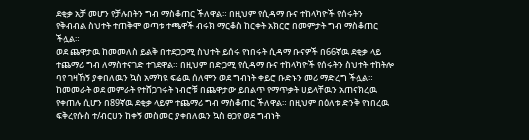ደቂቃ አቻ መሆን የቻሉበትን ግብ ማስቆጠር ችለዋል። በዚህም የሲዳማ ቡና ተከላካዮች የሰሩትን የቅብብል ስህተት ተጠቅሞ ወጣቱ ተጫዋች ብሩክ ማርቆስ ከርቀት አክርሮ በመምታት ግብ ማስቆጠር ችሏል።
ወደ ጨዋታዉ ከመመለስ ይልቅ በተደጋጋሚ ስህተት ይሰሩ የነበሩት ሲዳማ ቡናዎች በ66ኛዉ ደቂቃ ላይ ተጨማሪ ግብ ለማስተናገድ ተገደዋል። በዚህም በድጋሚ የሲዳማ ቡና ተከላካዮች የሰሩትን ስህተት ተከትሎ ባየ ገዛኸኝ ያቀበለዉን ኳስ አማካዩ ፍሬዉ ሰለሞን ወደ ግብነት ቀይሮ ቡድኑን መሪ ማድረግ ችሏል።
ከመመራት ወደ መምራት የተሸጋገሩት ነብሮቹ በጨዋታው ይበልጥ የማጥቃት ሀይላቸዉን አጠናክረዉ የቀጠሉ ሲሆን በ89ኛዉ ደቂቃ ላይም ተጨማሪ ግብ ማስቆጠር ችለዋል። በዚህም በዕለቱ ድንቅ የነበረዉ ፍቅረየሱስ ተ/ብርሀን ከቀኝ መስመር ያቀበለዉን ኳስ ፀጋየ ወደ ግብነት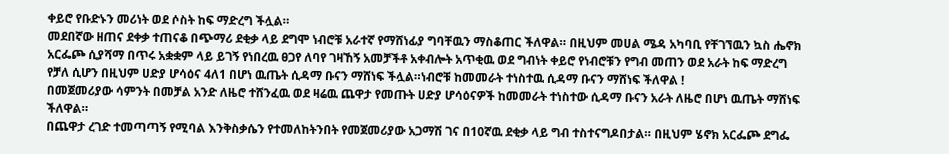ቀይሮ የቡድኑን መሪነት ወደ ሶስት ከፍ ማድረግ ችሏል።
መደበኛው ዘጠና ደቀቃ ተጠናቆ በጭማሪ ደቂቃ ላይ ደግሞ ነብሮቹ አራተኛ የማሸነፊያ ግባቸዉን ማስቆጠር ችለዋል። በዚህም መሀል ሜዳ አካባቢ የቸገኘዉን ኳስ ሔኖክ አርፌጮ ሲያሻማ በጥሩ አቋቋም ላይ ይገኝ የነበረዉ ፀጋየ ለባየ ገዛኸኝ አመቻችቶ አቀብሎት አጥቂዉ ወደ ግብነት ቀይሮ የነብሮቹን የግብ መጠን ወደ አራት ከፍ ማድረግ የቻለ ሲሆን በዚህም ሀድያ ሆሳዕና 4ለ1 በሆነ ዉጤት ሲዳማ ቡናን ማሸነፍ ችሏል።ነብሮቹ ከመመራት ተነስተዉ ሲዳማ ቡናን ማሸነፍ ችለዋል !
በመጀመሪያው ሳምንት በመቻል አንድ ለዜሮ ተሸንፈዉ ወደ ዛሬዉ ጨዋታ የመጡት ሀድያ ሆሳዕናዎች ከመመራት ተነስተው ሲዳማ ቡናን አራት ለዜሮ በሆነ ዉጤት ማሸነፍ ችለዋል።
በጨዋታ ረገድ ተመጣጣኝ የሚባል እንቅስቃሴን የተመለከትንበት የመጀመሪያው አጋማሽ ገና በ10ኛዉ ደቂቃ ላይ ግብ ተስተናግዶበታል። በዚህም ሄኖክ አርፌጮ ደግፌ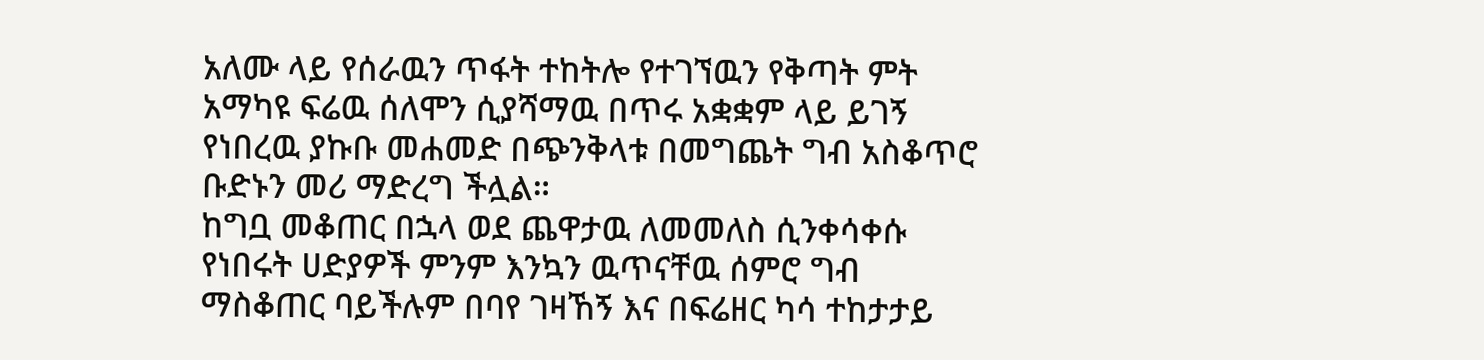አለሙ ላይ የሰራዉን ጥፋት ተከትሎ የተገኘዉን የቅጣት ምት አማካዩ ፍሬዉ ሰለሞን ሲያሻማዉ በጥሩ አቋቋም ላይ ይገኝ የነበረዉ ያኩቡ መሐመድ በጭንቅላቱ በመግጨት ግብ አስቆጥሮ ቡድኑን መሪ ማድረግ ችሏል።
ከግቧ መቆጠር በኋላ ወደ ጨዋታዉ ለመመለስ ሲንቀሳቀሱ የነበሩት ሀድያዎች ምንም እንኳን ዉጥናቸዉ ሰምሮ ግብ ማስቆጠር ባይችሉም በባየ ገዛኸኝ እና በፍሬዘር ካሳ ተከታታይ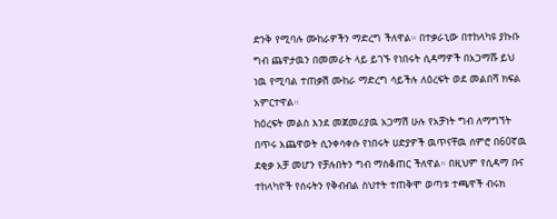ድንቅ የሚባሉ ሙከራዎችን ማድረግ ችለዋል። በተቃራኒው በተከላካዩ ያኩቡ ግብ ጨዋታዉን በመመራት ላይ ይገኙ የነበሩት ሲዳማዎች በአጋማሹ ይህ ነዉ የሚባል ተጠቃሽ ሙከራ ማድረግ ሳይችሉ ለዕረፍት ወደ መልበሻ ክፍል አምርተዋል።
ከዕረፍት መልስ እንደ መጀመሪያዉ አጋማሽ ሁሉ የአቻነት ግብ ለማግኘት በጥሩ አጨዋወት ሲንቀሳቀሱ የነበሩት ሀድያዎች ዉጥናቸዉ ሰምሮ በ60ኛዉ ደቂቃ አቻ መሆን የቻሉበትን ግብ ማስቆጠር ችለዋል። በዚህም የሲዳማ ቡና ተከላካዮች የሰሩትን የቅብብል ስህተት ተጠቅሞ ወጣቱ ተጫዋች ብሩክ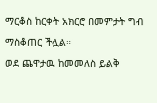ማርቆስ ከርቀት አክርሮ በመምታት ግብ ማስቆጠር ችሏል።
ወደ ጨዋታዉ ከመመለስ ይልቅ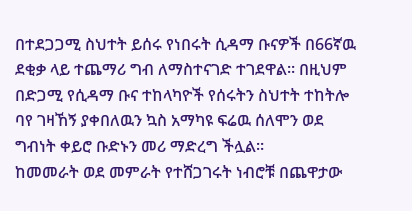በተደጋጋሚ ስህተት ይሰሩ የነበሩት ሲዳማ ቡናዎች በ66ኛዉ ደቂቃ ላይ ተጨማሪ ግብ ለማስተናገድ ተገደዋል። በዚህም በድጋሚ የሲዳማ ቡና ተከላካዮች የሰሩትን ስህተት ተከትሎ ባየ ገዛኸኝ ያቀበለዉን ኳስ አማካዩ ፍሬዉ ሰለሞን ወደ ግብነት ቀይሮ ቡድኑን መሪ ማድረግ ችሏል።
ከመመራት ወደ መምራት የተሸጋገሩት ነብሮቹ በጨዋታው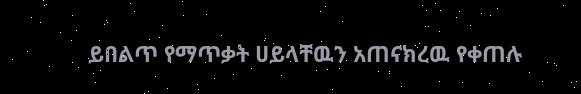ይበልጥ የማጥቃት ሀይላቸዉን አጠናክረዉ የቀጠሉ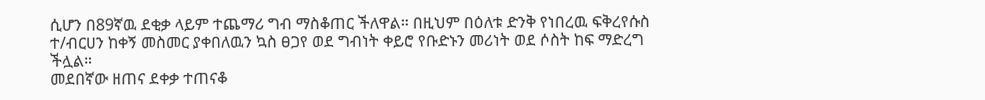ሲሆን በ89ኛዉ ደቂቃ ላይም ተጨማሪ ግብ ማስቆጠር ችለዋል። በዚህም በዕለቱ ድንቅ የነበረዉ ፍቅረየሱስ ተ/ብርሀን ከቀኝ መስመር ያቀበለዉን ኳስ ፀጋየ ወደ ግብነት ቀይሮ የቡድኑን መሪነት ወደ ሶስት ከፍ ማድረግ ችሏል።
መደበኛው ዘጠና ደቀቃ ተጠናቆ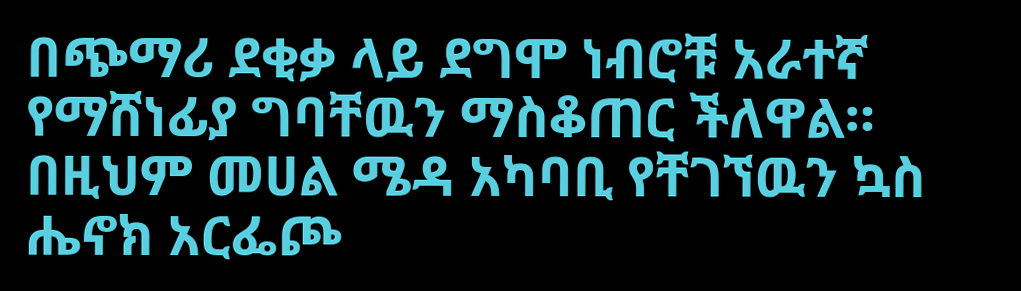በጭማሪ ደቂቃ ላይ ደግሞ ነብሮቹ አራተኛ የማሸነፊያ ግባቸዉን ማስቆጠር ችለዋል። በዚህም መሀል ሜዳ አካባቢ የቸገኘዉን ኳስ ሔኖክ አርፌጮ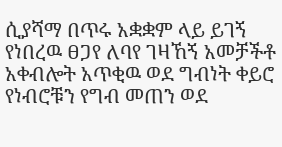ሲያሻማ በጥሩ አቋቋም ላይ ይገኝ የነበረዉ ፀጋየ ለባየ ገዛኸኝ አመቻችቶ አቀብሎት አጥቂዉ ወደ ግብነት ቀይሮ የነብሮቹን የግብ መጠን ወደ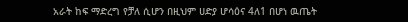አራት ከፍ ማድረግ የቻለ ሲሆን በዚህም ሀድያ ሆሳዕና 4ለ1 በሆነ ዉጤት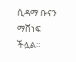ሲዳማ ቡናን ማሸነፍ ችሏል።